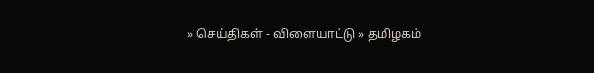» செய்திகள் - விளையாட்டு » தமிழகம்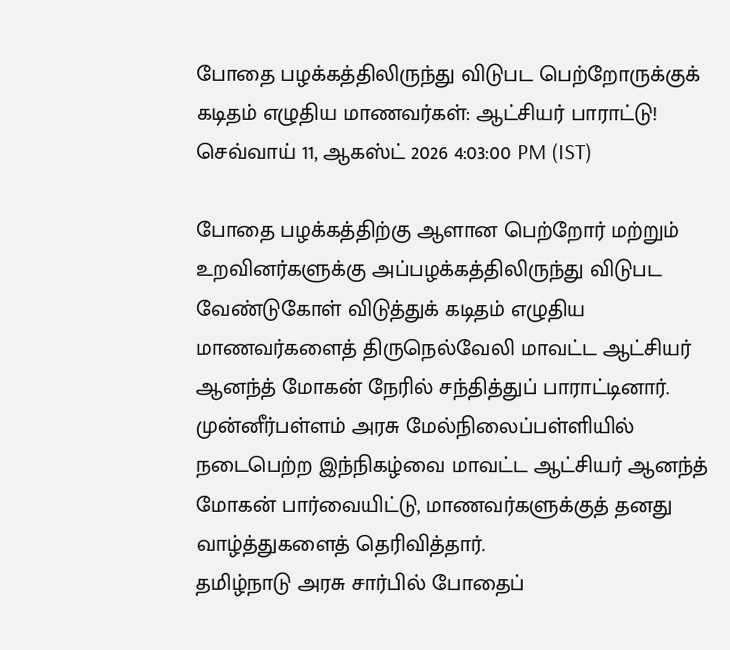போதை பழக்கத்திலிருந்து விடுபட பெற்றோருக்குக் கடிதம் எழுதிய மாணவர்கள்: ஆட்சியர் பாராட்டு!
செவ்வாய் 11, ஆகஸ்ட் 2026 4:03:00 PM (IST)

போதை பழக்கத்திற்கு ஆளான பெற்றோர் மற்றும் உறவினர்களுக்கு அப்பழக்கத்திலிருந்து விடுபட வேண்டுகோள் விடுத்துக் கடிதம் எழுதிய மாணவர்களைத் திருநெல்வேலி மாவட்ட ஆட்சியர் ஆனந்த் மோகன் நேரில் சந்தித்துப் பாராட்டினார்.
முன்னீர்பள்ளம் அரசு மேல்நிலைப்பள்ளியில் நடைபெற்ற இந்நிகழ்வை மாவட்ட ஆட்சியர் ஆனந்த் மோகன் பார்வையிட்டு, மாணவர்களுக்குத் தனது வாழ்த்துகளைத் தெரிவித்தார்.
தமிழ்நாடு அரசு சார்பில் போதைப்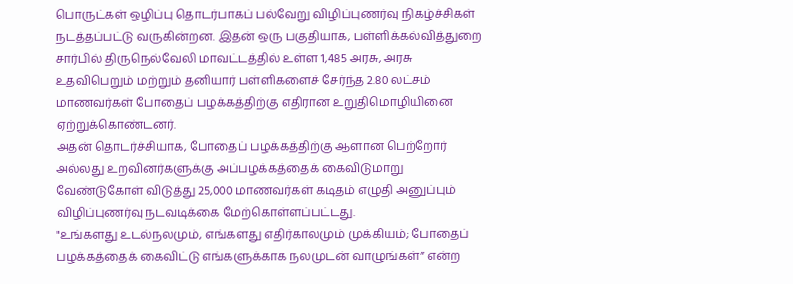பொருட்கள் ஒழிப்பு தொடர்பாகப் பல்வேறு விழிப்புணர்வு நிகழ்ச்சிகள் நடத்தப்பட்டு வருகின்றன. இதன் ஒரு பகுதியாக, பள்ளிக்கல்வித்துறை சார்பில் திருநெல்வேலி மாவட்டத்தில் உள்ள 1,485 அரசு, அரசு உதவிபெறும் மற்றும் தனியார் பள்ளிகளைச் சேர்ந்த 2.80 லட்சம் மாணவர்கள் போதைப் பழக்கத்திற்கு எதிரான உறுதிமொழியினை ஏற்றுக்கொண்டனர்.
அதன் தொடர்ச்சியாக, போதைப் பழக்கத்திற்கு ஆளான பெற்றோர் அல்லது உறவினர்களுக்கு அப்பழக்கத்தைக் கைவிடுமாறு வேண்டுகோள் விடுத்து 25,000 மாணவர்கள் கடிதம் எழுதி அனுப்பும் விழிப்புணர்வு நடவடிக்கை மேற்கொள்ளப்பட்டது.
"உங்களது உடல்நலமும், எங்களது எதிர்காலமும் முக்கியம்; போதைப் பழக்கத்தைக் கைவிட்டு எங்களுக்காக நலமுடன் வாழுங்கள்” என்ற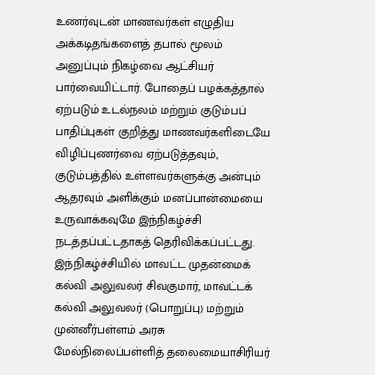உணர்வுடன் மாணவர்கள் எழுதிய அக்கடிதங்களைத் தபால் மூலம் அனுப்பும் நிகழ்வை ஆட்சியர் பார்வையிட்டார். போதைப் பழக்கத்தால் ஏற்படும் உடல்நலம் மற்றும் குடும்பப் பாதிப்புகள் குறித்து மாணவர்களிடையே விழிப்புணர்வை ஏற்படுத்தவும், குடும்பத்தில் உள்ளவர்களுக்கு அன்பும் ஆதரவும் அளிக்கும் மனப்பான்மையை உருவாக்கவுமே இந்நிகழ்ச்சி நடத்தப்பட்டதாகத் தெரிவிக்கப்பட்டது.
இந்நிகழ்ச்சியில் மாவட்ட முதன்மைக் கல்வி அலுவலர் சிவகுமார், மாவட்டக் கல்வி அலுவலர் (பொறுப்பு) மற்றும் முன்னீர்பள்ளம் அரசு மேல்நிலைப்பள்ளித் தலைமையாசிரியர்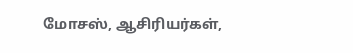மோசஸ், ஆசிரியர்கள்,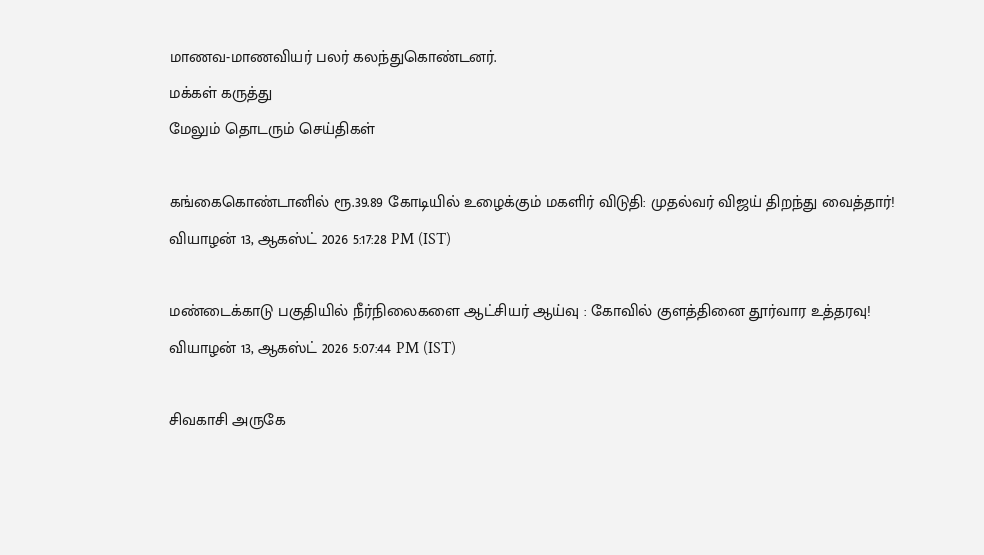மாணவ-மாணவியர் பலர் கலந்துகொண்டனர்.
மக்கள் கருத்து
மேலும் தொடரும் செய்திகள்

கங்கைகொண்டானில் ரூ.39.89 கோடியில் உழைக்கும் மகளிர் விடுதி: முதல்வர் விஜய் திறந்து வைத்தார்!
வியாழன் 13, ஆகஸ்ட் 2026 5:17:28 PM (IST)

மண்டைக்காடு பகுதியில் நீர்நிலைகளை ஆட்சியர் ஆய்வு : கோவில் குளத்தினை தூர்வார உத்தரவு!
வியாழன் 13, ஆகஸ்ட் 2026 5:07:44 PM (IST)

சிவகாசி அருகே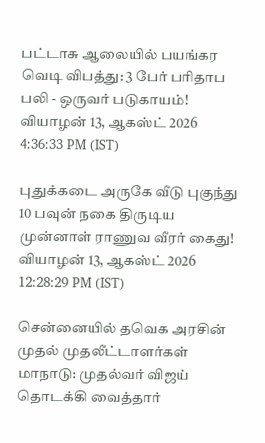பட்டாசு ஆலையில் பயங்கர வெடி விபத்து: 3 பேர் பரிதாப பலி - ஒருவர் படுகாயம்!
வியாழன் 13, ஆகஸ்ட் 2026 4:36:33 PM (IST)

புதுக்கடை அருகே வீடு புகுந்து 10 பவுன் நகை திருடிய முன்னாள் ராணுவ வீரர் கைது!
வியாழன் 13, ஆகஸ்ட் 2026 12:28:29 PM (IST)

சென்னையில் தவெக அரசின் முதல் முதலீட்டாளர்கள் மாநாடு: முதல்வர் விஜய் தொடக்கி வைத்தார்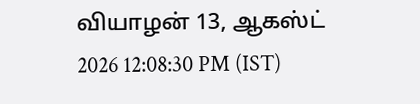வியாழன் 13, ஆகஸ்ட் 2026 12:08:30 PM (IST)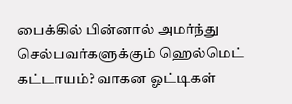பைக்கில் பின்னால் அமர்ந்து செல்பவர்களுக்கும் ஹெல்மெட் கட்டாயம்? வாகன ஓட்டிகள்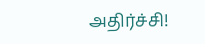அதிர்ச்சி!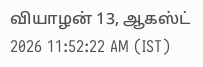வியாழன் 13, ஆகஸ்ட் 2026 11:52:22 AM (IST)